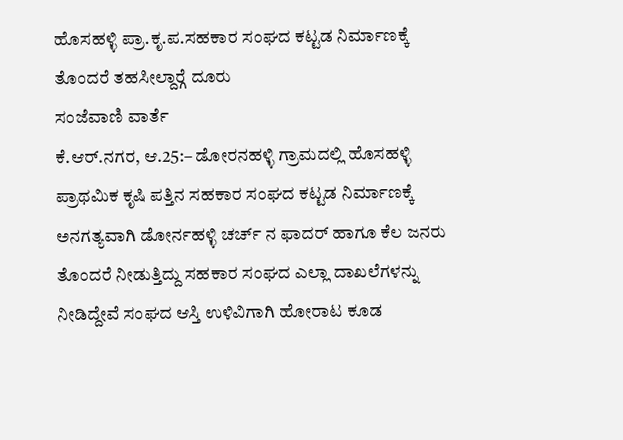ಹೊಸಹಳ್ಳಿ ಪ್ರಾ.ಕೃ.ಪ.ಸಹಕಾರ ಸಂಘದ ಕಟ್ಟಡ ನಿರ್ಮಾಣಕ್ಕೆ ತೊಂದರೆ ತಹಸೀಲ್ದಾರ್‍ಗೆ ದೂರು
ಸಂಜೆವಾಣಿ ವಾರ್ತೆ
ಕೆ.ಆರ್.ನಗರ, ಆ.25:– ಡೋರನಹಳ್ಳಿ ಗ್ರಾಮದಲ್ಲಿ ಹೊಸಹಳ್ಳಿ ಪ್ರಾಥಮಿಕ ಕೃಷಿ ಪತ್ತಿನ ಸಹಕಾರ ಸಂಘದ ಕಟ್ಟಡ ನಿರ್ಮಾಣಕ್ಕೆ ಅನಗತ್ಯವಾಗಿ ಡೋರ್ನಹಳ್ಳಿ ಚರ್ಚ್ ನ ಫಾದರ್ ಹಾಗೂ ಕೆಲ ಜನರು ತೊಂದರೆ ನೀಡುತ್ತಿದ್ದು ಸಹಕಾರ ಸಂಘದ ಎಲ್ಲಾ ದಾಖಲೆಗಳನ್ನು ನೀಡಿದ್ದೇವೆ ಸಂಘದ ಆಸ್ತಿ ಉಳಿವಿಗಾಗಿ ಹೋರಾಟ ಕೂಡ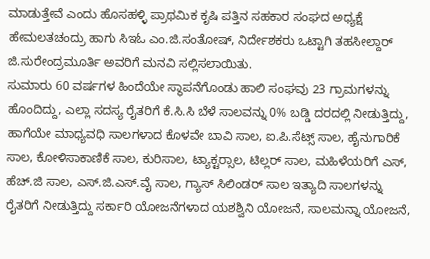ಮಾಡುತ್ತೇವೆ ಎಂದು ಹೊಸಹಳ್ಳಿ ಪ್ರಾಥಮಿಕ ಕೃಷಿ ಪತ್ತಿನ ಸಹಕಾರ ಸಂಘದ ಅಧ್ಯಕ್ಷೆ ಹೇಮಲತಚಂದ್ರು ಹಾಗು ಸಿಇಓ ಎಂ.ಜಿ.ಸಂತೋಷ್, ನಿರ್ದೇಶಕರು ಒಟ್ಟಾಗಿ ತಹಸೀಲ್ದಾರ್ ಜಿ.ಸುರೇಂದ್ರಮೂರ್ತಿ ಅವರಿಗೆ ಮನವಿ ಸಲ್ಲಿಸಲಾಯಿತು.
ಸುಮಾರು 60 ವರ್ಷಗಳ ಹಿಂದೆಯೇ ಸ್ಥಾಪನೆಗೊಂಡು ಹಾಲಿ ಸಂಘವು 23 ಗ್ರಾಮಗಳನ್ನು ಹೊಂದಿದ್ದು, ಎಲ್ಲಾ ಸದಸ್ಯ ರೈತರಿಗೆ ಕೆ.ಸಿ.ಸಿ ಬೆಳೆ ಸಾಲವನ್ನು 0% ಬಡ್ಡಿ ದರದಲ್ಲಿ ನೀಡುತ್ತಿದ್ದು, ಹಾಗೆಯೇ ಮಾಧ್ಯವಧಿ ಸಾಲಗಳಾದ ಕೊಳವೇ ಬಾವಿ ಸಾಲ, ಐ.ಪಿ.ಸೆಟ್ಸ್ ಸಾಲ, ಹೈನುಗಾರಿಕೆ ಸಾಲ, ಕೋಳಿಸಾಕಾಣಿಕೆ ಸಾಲ, ಕುರಿಸಾಲ, ಟ್ಯಾಕ್ಟರ್‍ಸಾಲ, ಟಿಲ್ಲರ್ ಸಾಲ, ಮಹಿಳೆಯರಿಗೆ ಎಸ್, ಹೆಚ್.ಜಿ ಸಾಲ, ಎಸ್.ಜಿ.ಎಸ್.ವೈ ಸಾಲ, ಗ್ಯಾಸ್ ಸಿಲಿಂಡರ್ ಸಾಲ ಇತ್ಯಾದಿ ಸಾಲಗಳನ್ನು ರೈತರಿಗೆ ನೀಡುತ್ತಿದ್ದು ಸರ್ಕಾರಿ ಯೋಜನೆಗಳಾದ ಯಶಶ್ವಿನಿ ಯೋಜನೆ, ಸಾಲಮನ್ನಾ ಯೋಜನೆ,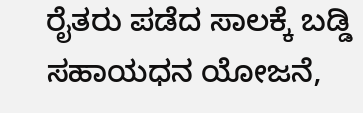ರೈತರು ಪಡೆದ ಸಾಲಕ್ಕೆ ಬಡ್ಡಿ ಸಹಾಯಧನ ಯೋಜನೆ,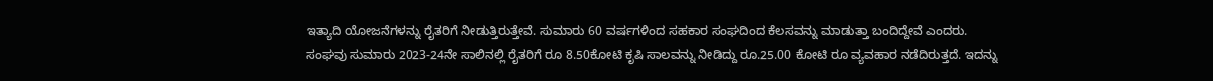ಇತ್ಯಾದಿ ಯೋಜನೆಗಳನ್ನು ರೈತರಿಗೆ ನೀಡುತ್ತಿರುತ್ತೇವೆ. ಸುಮಾರು 60 ವರ್ಷಗಳಿಂದ ಸಹಕಾರ ಸಂಘದಿಂದ ಕೆಲಸವನ್ನು ಮಾಡುತ್ತಾ ಬಂದಿದ್ದೇವೆ ಎಂದರು.
ಸಂಘವು ಸುಮಾರು 2023-24ನೇ ಸಾಲಿನಲ್ಲಿ ರೈತರಿಗೆ ರೂ 8.50ಕೋಟಿ ಕೃಷಿ ಸಾಲವನ್ನು ನೀಡಿದ್ದು ರೂ.25.00 ಕೋಟಿ ರೂ ವ್ಯವಹಾರ ನಡೆದಿರುತ್ತದೆ. ಇದನ್ನು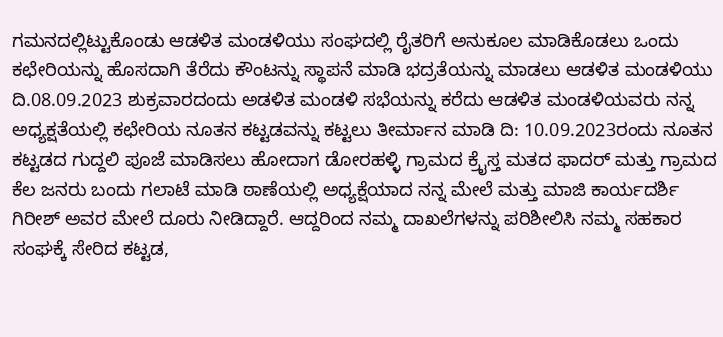ಗಮನದಲ್ಲಿಟ್ಟುಕೊಂಡು ಆಡಳಿತ ಮಂಡಳಿಯು ಸಂಘದಲ್ಲಿ ರೈತರಿಗೆ ಅನುಕೂಲ ಮಾಡಿಕೊಡಲು ಒಂದು ಕಛೇರಿಯನ್ನು ಹೊಸದಾಗಿ ತೆರೆದು ಕೌಂಟನ್ನು ಸ್ಥಾಪನೆ ಮಾಡಿ ಭದ್ರತೆಯನ್ನು ಮಾಡಲು ಆಡಳಿತ ಮಂಡಳಿಯು ದಿ.08.09.2023 ಶುಕ್ರವಾರದಂದು ಅಡಳಿತ ಮಂಡಳಿ ಸಭೆಯನ್ನು ಕರೆದು ಆಡಳಿತ ಮಂಡಳಿಯವರು ನನ್ನ ಅಧ್ಯಕ್ಷತೆಯಲ್ಲಿ ಕಛೇರಿಯ ನೂತನ ಕಟ್ಟಡವನ್ನು ಕಟ್ಟಲು ತೀರ್ಮಾನ ಮಾಡಿ ದಿ: 10.09.2023ರಂದು ನೂತನ ಕಟ್ಟಡದ ಗುದ್ದಲಿ ಪೂಜೆ ಮಾಡಿಸಲು ಹೋದಾಗ ಡೋರಹಳ್ಳಿ ಗ್ರಾಮದ ಕ್ರೈಸ್ತ ಮತದ ಫಾದರ್ ಮತ್ತು ಗ್ರಾಮದ ಕೆಲ ಜನರು ಬಂದು ಗಲಾಟೆ ಮಾಡಿ ಠಾಣೆಯಲ್ಲಿ ಅಧ್ಯಕ್ಷೆಯಾದ ನನ್ನ ಮೇಲೆ ಮತ್ತು ಮಾಜಿ ಕಾರ್ಯದರ್ಶಿ ಗಿರೀಶ್ ಅವರ ಮೇಲೆ ದೂರು ನೀಡಿದ್ದಾರೆ. ಆದ್ದರಿಂದ ನಮ್ಮ ದಾಖಲೆಗಳನ್ನು ಪರಿಶೀಲಿಸಿ ನಮ್ಮ ಸಹಕಾರ ಸಂಘಕ್ಕೆ ಸೇರಿದ ಕಟ್ಟಡ,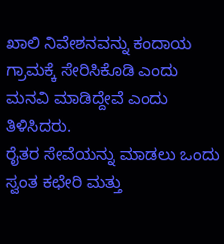ಖಾಲಿ ನಿವೇಶನವನ್ನು ಕಂದಾಯ ಗ್ರಾಮಕ್ಕೆ ಸೇರಿಸಿಕೊಡಿ ಎಂದು ಮನವಿ ಮಾಡಿದ್ದೇವೆ ಎಂದು ತಿಳಿಸಿದರು.
ರೈತರ ಸೇವೆಯನ್ನು ಮಾಡಲು ಒಂದು ಸ್ವಂತ ಕಛೇರಿ ಮತ್ತು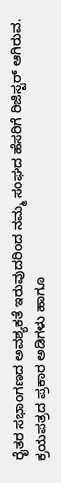ರೈತರ ಸಭಾಂಗಣದ ಅವಶ್ಯಕತೆ ಇರುವುದರಿಂದ ನಮ್ಮ ಸಂಘದ ಹೆಸರಿಗೆ ರಿಜಿಸ್ಟರ್ ಆಗಿರುವ. ಕ್ರಯಪತ್ರದ ಪ್ರಕಾರ ಅಡಿಗಳು ಹಾಗೂ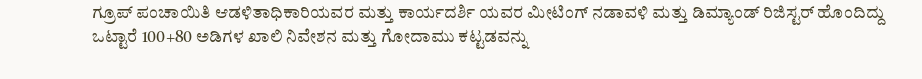ಗ್ರೂಪ್ ಪಂಚಾಯಿತಿ ಆಡಳಿತಾಧಿಕಾರಿಯವರ ಮತ್ತು ಕಾರ್ಯದರ್ಶಿ ಯವರ ಮೀಟಿಂಗ್ ನಡಾವಳಿ ಮತ್ತು ಡಿಮ್ಯಾಂಡ್ ರಿಜಿಸ್ಟರ್ ಹೊಂದಿದ್ದು ಒಟ್ಟಾರೆ 100+80 ಅಡಿಗಳ ಖಾಲಿ ನಿವೇಶನ ಮತ್ತು ಗೋದಾಮು ಕಟ್ಟಡವನ್ನು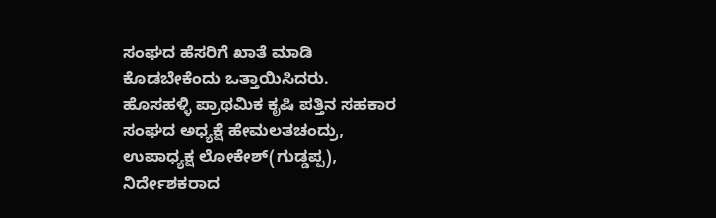ಸಂಘದ ಹೆಸರಿಗೆ ಖಾತೆ ಮಾಡಿ ಕೊಡಬೇಕೆಂದು ಒತ್ತಾಯಿಸಿದರು.
ಹೊಸಹಳ್ಳಿ ಪ್ರಾಥಮಿಕ ಕೃಷಿ ಪತ್ತಿನ ಸಹಕಾರ ಸಂಘದ ಅಧ್ಯಕ್ಷೆ ಹೇಮಲತಚಂದ್ರು, ಉಪಾಧ್ಯಕ್ಷ ಲೋಕೇಶ್(ಗುಡ್ಡಪ್ಪ), ನಿರ್ದೇಶಕರಾದ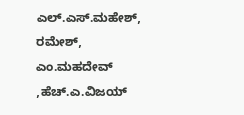ಎಲ್.ಎಸ್.ಮಹೇಶ್, ರಮೇಶ್, ಎಂ.ಮಹದೇವ್ ,ಹೆಚ್.ಎ.ವಿಜಯ್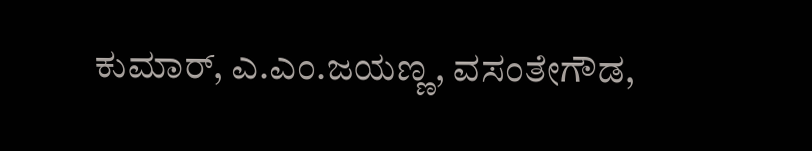ಕುಮಾರ್, ಎ.ಎಂ.ಜಯಣ್ಣ, ವಸಂತೇಗೌಡ,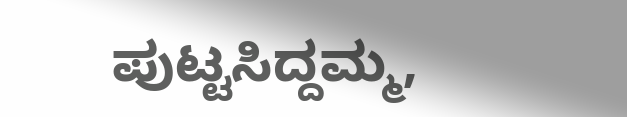ಪುಟ್ಟಸಿದ್ದಮ್ಮ,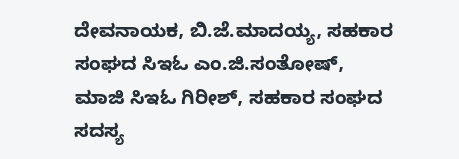ದೇವನಾಯಕ, ಬಿ.ಜೆ.ಮಾದಯ್ಯ, ಸಹಕಾರ ಸಂಘದ ಸಿಇಓ ಎಂ.ಜಿ.ಸಂತೋಷ್, ಮಾಜಿ ಸಿಇಓ ಗಿರೀಶ್, ಸಹಕಾರ ಸಂಘದ ಸದಸ್ಯ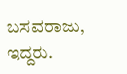ಬಸವರಾಜು, ಇದ್ದರು.